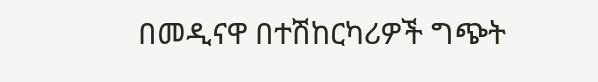በመዲናዋ በተሽከርካሪዎች ግጭት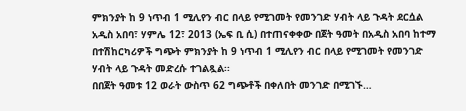ምክንያት ከ 9 ነጥብ 1 ሚሊየን ብር በላይ የሚገመት የመንገድ ሃብት ላይ ጉዳት ደርሷል
አዲስ አበባ፣ ሃምሌ 12፣ 2013 (ኤፍ ቢ ሲ) በተጠናቀቀው በጀት ዓመት በአዲስ አበባ ከተማ በተሽከርካሪዎች ግጭት ምክንያት ከ 9 ነጥብ 1 ሚሊየን ብር በላይ የሚገመት የመንገድ ሃብት ላይ ጉዳት መድረሱ ተገልጿል፡፡
በበጀት ዓመቱ 12 ወራት ውስጥ 62 ግጭቶች በቀለበት መንገድ በሚገኙ…